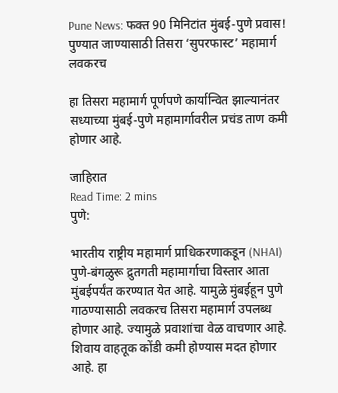Pune News: फक्त 90 मिनिटांत मुंबई-पुणे प्रवास! पुण्यात जाण्यासाठी तिसरा ‘सुपरफास्ट’ महामार्ग लवकरच

हा तिसरा महामार्ग पूर्णपणे कार्यान्वित झाल्यानंतर सध्याच्या मुंबई-पुणे महामार्गावरील प्रचंड ताण कमी होणार आहे.

जाहिरात
Read Time: 2 mins
पुणे:

भारतीय राष्ट्रीय महामार्ग प्राधिकरणाकडून (NHAI) पुणे-बंगळुरू द्रुतगती महामार्गाचा विस्तार आता मुंबईपर्यंत करण्यात येत आहे. यामुळे मुंबईहून पुणे गाठण्यासाठी लवकरच तिसरा महामार्ग उपलब्ध होणार आहे. ज्यामुळे प्रवाशांचा वेळ वाचणार आहे.  शिवाय वाहतूक कोंडी कमी होण्यास मदत होणार आहे. हा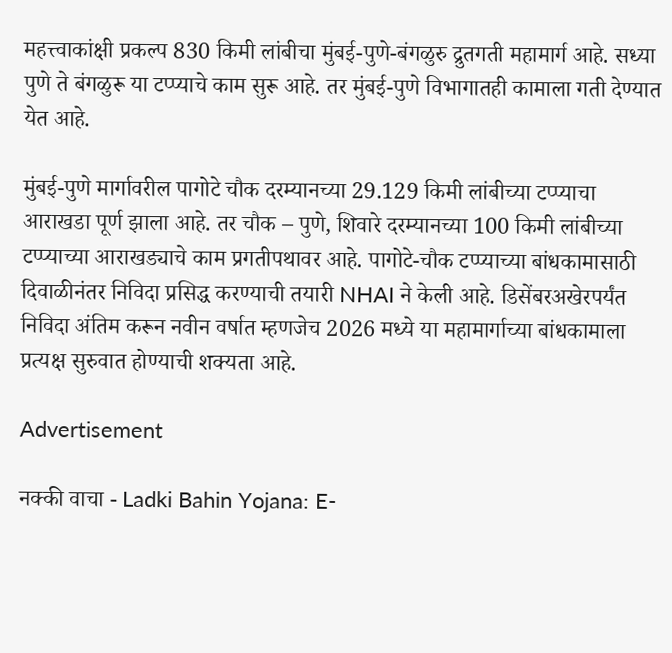महत्त्वाकांक्षी प्रकल्प 830 किमी लांबीचा मुंबई-पुणे-बंगळुरु द्रुतगती महामार्ग आहे. सध्या पुणे ते बंगळुरू या टप्प्याचे काम सुरू आहे. तर मुंबई-पुणे विभागातही कामाला गती देण्यात येत आहे.

मुंबई-पुणे मार्गावरील पागोटे चौक दरम्यानच्या 29.129 किमी लांबीच्या टप्प्याचा आराखडा पूर्ण झाला आहे. तर चौक – पुणे, शिवारे दरम्यानच्या 100 किमी लांबीच्या टप्प्याच्या आराखड्याचे काम प्रगतीपथावर आहे. पागोटे-चौक टप्प्याच्या बांधकामासाठी दिवाळीनंतर निविदा प्रसिद्ध करण्याची तयारी NHAI ने केली आहे. डिसेंबरअखेरपर्यंत निविदा अंतिम करून नवीन वर्षात म्हणजेच 2026 मध्ये या महामार्गाच्या बांधकामाला प्रत्यक्ष सुरुवात होण्याची शक्यता आहे.

Advertisement

नक्की वाचा - Ladki Bahin Yojana: E-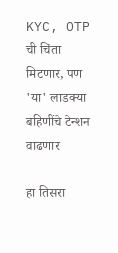KYC, OTP ची चिंता मिटणार, पण 'या' लाडक्या बहिणींचे टेन्शन वाढणार

हा तिसरा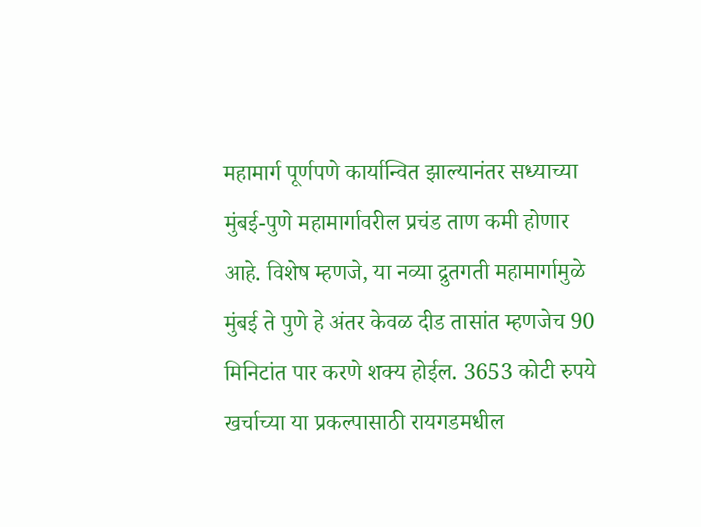महामार्ग पूर्णपणे कार्यान्वित झाल्यानंतर सध्याच्या मुंबई-पुणे महामार्गावरील प्रचंड ताण कमी होणार आहे. विशेष म्हणजे, या नव्या द्रुतगती महामार्गामुळे मुंबई ते पुणे हे अंतर केवळ दीड तासांत म्हणजेच 90 मिनिटांत पार करणे शक्य होईल. 3653 कोटी रुपये खर्चाच्या या प्रकल्पासाठी रायगडमधील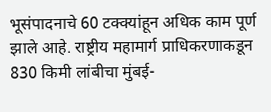भूसंपादनाचे 60 टक्क्यांहून अधिक काम पूर्ण झाले आहे. राष्ट्रीय महामार्ग प्राधिकरणाकडून 830 किमी लांबीचा मुंबई-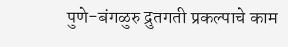पुणे-बंगळुरु द्रुतगती प्रकल्पाचे काम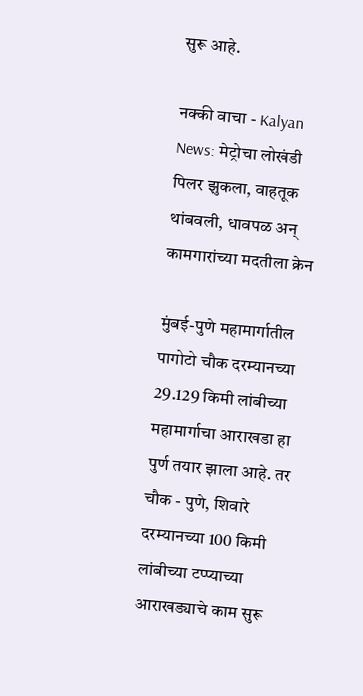सुरू आहे.

नक्की वाचा - Kalyan News: मेट्रोचा लोखंडी पिलर झुकला, वाहतूक थांबवली, धावपळ अन् कामगारांच्या मदतीला क्रेन

मुंबई-पुणे महामार्गातील पागोटो चौक दरम्यानच्या 29.129 किमी लांबीच्या महामार्गाचा आराखडा हा पुर्ण तयार झाला आहे. तर चौक - पुणे, शिवारे दरम्यानच्या 100 किमी लांबीच्या टप्प्याच्या आराखड्याचे काम सुरू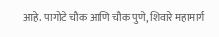आहे. पागोटे चौक आणि चौक पुणे, शिवारे महामार्ग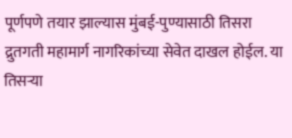पूर्णपणे तयार झाल्यास मुंबई-पुण्यासाठी तिसरा द्रुतगती महामार्ग नागरिकांच्या सेवेत दाखल होईल. या तिसऱ्या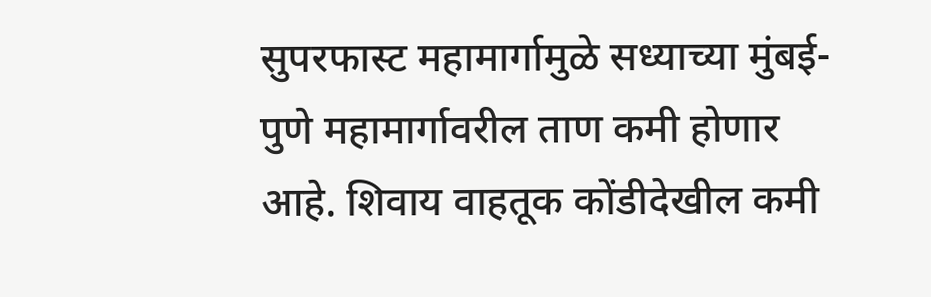सुपरफास्ट महामार्गामुळे सध्याच्या मुंबई-पुणे महामार्गावरील ताण कमी होणार आहे. शिवाय वाहतूक कोंडीदेखील कमी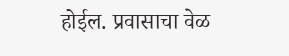होईल. प्रवासाचा वेळ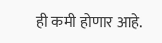ही कमी होणार आहे.